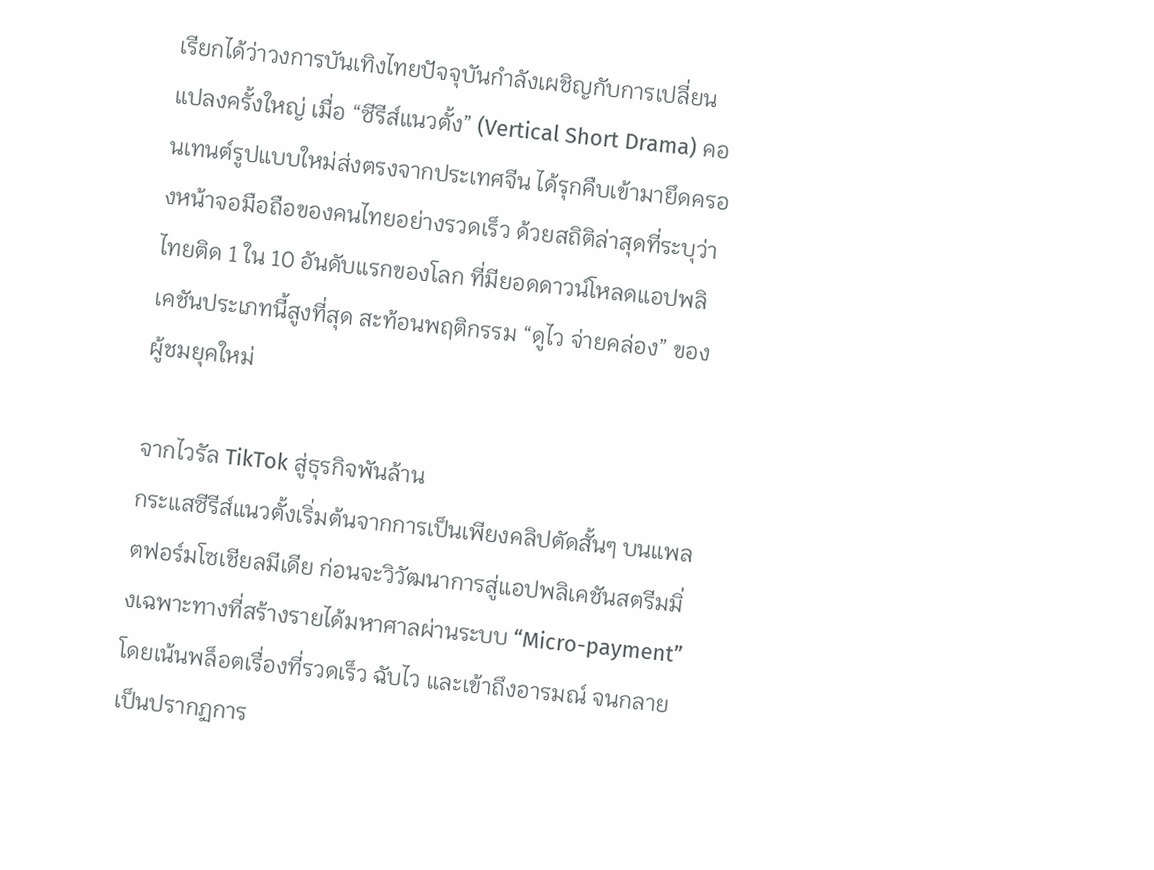เรียกได้ว่าวงการบันเทิงไทยปัจจุบันกำลังเผชิญกับการเปลี่ยนแปลงครั้งใหญ่ เมื่อ “ซีรีส์แนวตั้ง” (Vertical Short Drama) คอนเทนต์รูปแบบใหม่ส่งตรงจากประเทศจีน ได้รุกคืบเข้ามายึดครองหน้าจอมือถือของคนไทยอย่างรวดเร็ว ด้วยสถิติล่าสุดที่ระบุว่าไทยติด 1 ใน 10 อันดับแรกของโลก ที่มียอดดาวน์โหลดแอปพลิเคชันประเภทนี้สูงที่สุด สะท้อนพฤติกรรม “ดูไว จ่ายคล่อง” ของผู้ชมยุคใหม่

จากไวรัล TikTok สู่ธุรกิจพันล้าน
กระแสซีรีส์แนวตั้งเริ่มต้นจากการเป็นเพียงคลิปตัดสั้นๆ บนแพลตฟอร์มโซเชียลมีเดีย ก่อนจะวิวัฒนาการสู่แอปพลิเคชันสตรีมมิ่งเฉพาะทางที่สร้างรายได้มหาศาลผ่านระบบ “Micro-payment” โดยเน้นพล็อตเรื่องที่รวดเร็ว ฉับไว และเข้าถึงอารมณ์ จนกลายเป็นปรากฏการ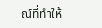ณ์ที่ทำให้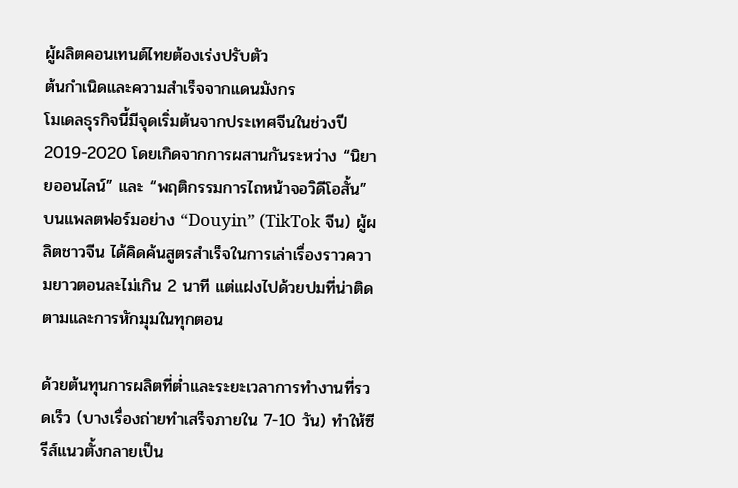ผู้ผลิตคอนเทนต์ไทยต้องเร่งปรับตัว
ต้นกำเนิดและความสำเร็จจากแดนมังกร
โมเดลธุรกิจนี้มีจุดเริ่มต้นจากประเทศจีนในช่วงปี 2019-2020 โดยเกิดจากการผสานกันระหว่าง “นิยายออนไลน์” และ “พฤติกรรมการไถหน้าจอวิดีโอสั้น” บนแพลตฟอร์มอย่าง “Douyin” (TikTok จีน) ผู้ผลิตชาวจีน ได้คิดค้นสูตรสำเร็จในการเล่าเรื่องราวความยาวตอนละไม่เกิน 2 นาที แต่แฝงไปด้วยปมที่น่าติดตามและการหักมุมในทุกตอน

ด้วยต้นทุนการผลิตที่ต่ำและระยะเวลาการทำงานที่รวดเร็ว (บางเรื่องถ่ายทำเสร็จภายใน 7-10 วัน) ทำให้ซีรีส์แนวตั้งกลายเป็น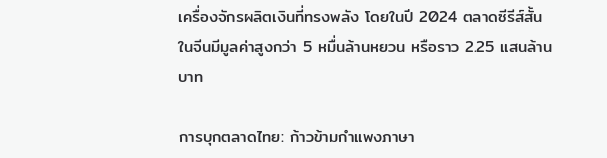เครื่องจักรผลิตเงินที่ทรงพลัง โดยในปี 2024 ตลาดซีรีส์สั้นในจีนมีมูลค่าสูงกว่า 5 หมื่นล้านหยวน หรือราว 2.25 แสนล้านบาท

การบุกตลาดไทย: ก้าวข้ามกำแพงภาษา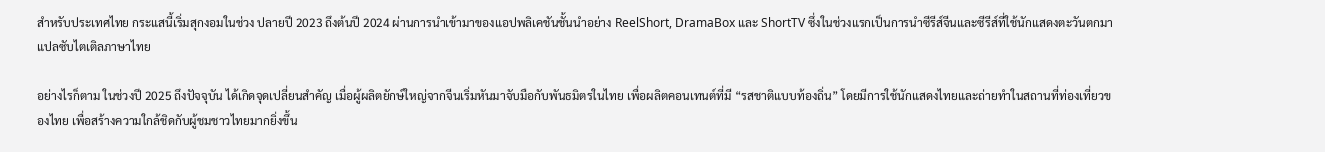สำหรับประเทศไทย กระแสนี้เริ่มสุกงอมในช่วง ปลายปี 2023 ถึงต้นปี 2024 ผ่านการนำเข้ามาของแอปพลิเคชันชั้นนำอย่าง ReelShort, DramaBox และ ShortTV ซึ่งในช่วงแรกเป็นการนำซีรีส์จีนและซีรีส์ที่ใช้นักแสดงตะวันตกมาแปลซับไตเติลภาษาไทย

อย่างไรก็ตาม ในช่วงปี 2025 ถึงปัจจุบัน ได้เกิดจุดเปลี่ยนสำคัญ เมื่อผู้ผลิตยักษ์ใหญ่จากจีนเริ่มหันมาจับมือกับพันธมิตรในไทย เพื่อผลิตคอนเทนต์ที่มี “รสชาติแบบท้องถิ่น” โดยมีการใช้นักแสดงไทยและถ่ายทำในสถานที่ท่องเที่ยวของไทย เพื่อสร้างความใกล้ชิดกับผู้ชมชาวไทยมากยิ่งขึ้น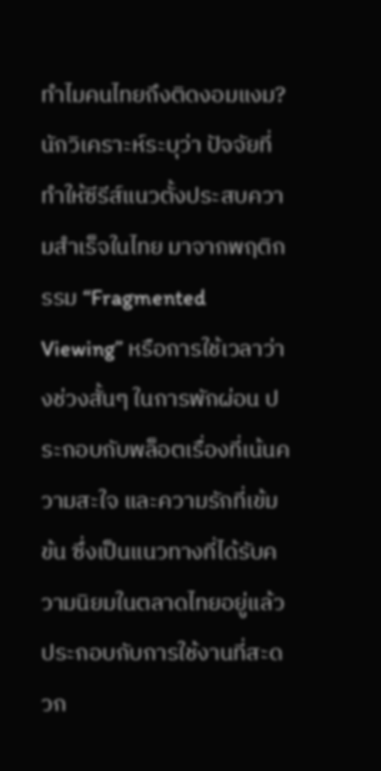ทำไมคนไทยถึงติดงอมแงม?
นักวิเคราะห์ระบุว่า ปัจจัยที่ทำให้ซีรีส์แนวตั้งประสบความสำเร็จในไทย มาจากพฤติกรรม “Fragmented Viewing” หรือการใช้เวลาว่างช่วงสั้นๆ ในการพักผ่อน ประกอบกับพล็อตเรื่องที่เน้นความสะใจ และความรักที่เข้มข้น ซึ่งเป็นแนวทางที่ได้รับความนิยมในตลาดไทยอยู่แล้ว ประกอบกับการใช้งานที่สะดวก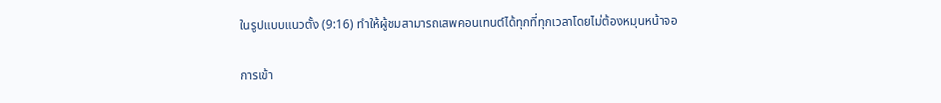ในรูปแบบแนวตั้ง (9:16) ทำให้ผู้ชมสามารถเสพคอนเทนต์ได้ทุกที่ทุกเวลาโดยไม่ต้องหมุนหน้าจอ

การเข้า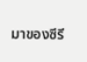มาของซีรี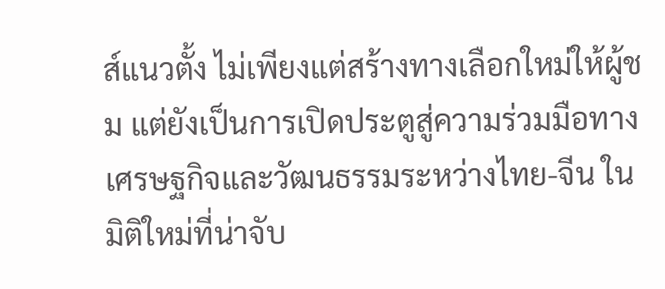ส์แนวตั้ง ไม่เพียงแต่สร้างทางเลือกใหม่ให้ผู้ชม แต่ยังเป็นการเปิดประตูสู่ความร่วมมือทางเศรษฐกิจและวัฒนธรรมระหว่างไทย-จีน ในมิติใหม่ที่น่าจับ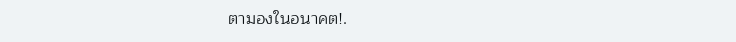ตามองในอนาคต!.